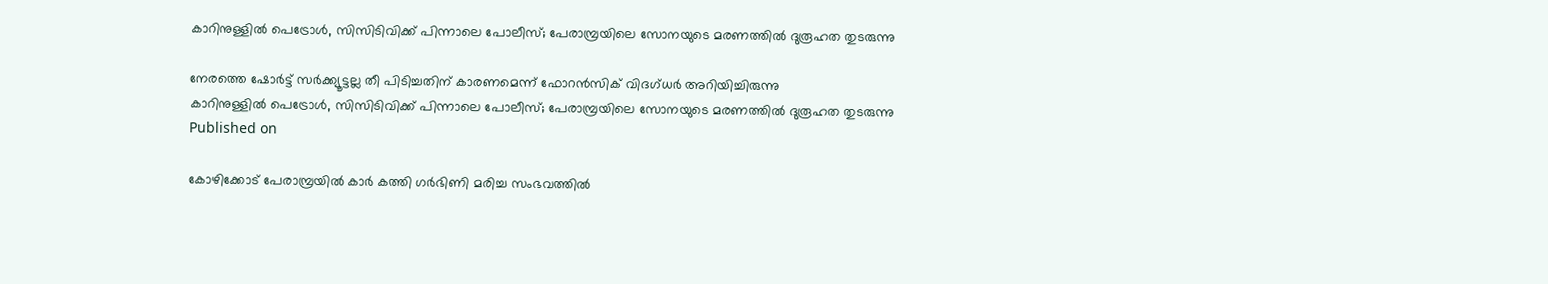കാറിനുള്ളിൽ പെട്രോൾ, സിസിടിവിക്ക് പിന്നാലെ പോലീസ്; പേരാമ്പ്രയിലെ സോനയുടെ മരണത്തിൽ ദുരൂഹത തുടരുന്നു

നേരത്തെ ഷോർട്ട് സർക്ക്യൂട്ടല്ല തീ പിടിച്ചതിന് കാരണമെന്ന് ഫോറൻസിക് വിദഗ്ധർ അറിയിച്ചിരുന്നു
കാറിനുള്ളിൽ പെട്രോൾ, സിസിടിവിക്ക് പിന്നാലെ പോലീസ്; പേരാമ്പ്രയിലെ സോനയുടെ മരണത്തിൽ ദുരൂഹത തുടരുന്നു
Published on

കോഴിക്കോട് പേരാമ്പ്രയിൽ കാർ കത്തി ഗർഭിണി മരിച്ച സംഭവത്തിൽ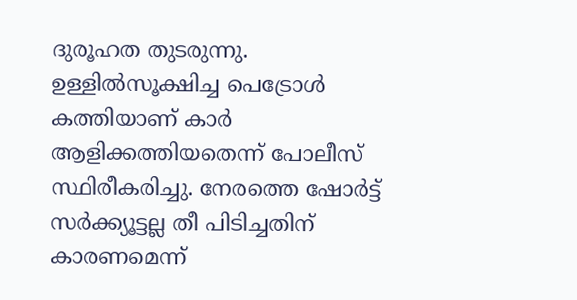ദുരൂഹത തുടരുന്നു. ഉള്ളിൽസൂക്ഷിച്ച പെട്രോൾ കത്തിയാണ് കാർ ആളിക്കത്തിയതെന്ന് പോലീസ് സ്ഥിരീകരിച്ചു. നേരത്തെ ഷോർട്ട് സർക്ക്യൂട്ടല്ല തീ പിടിച്ചതിന് കാരണമെന്ന്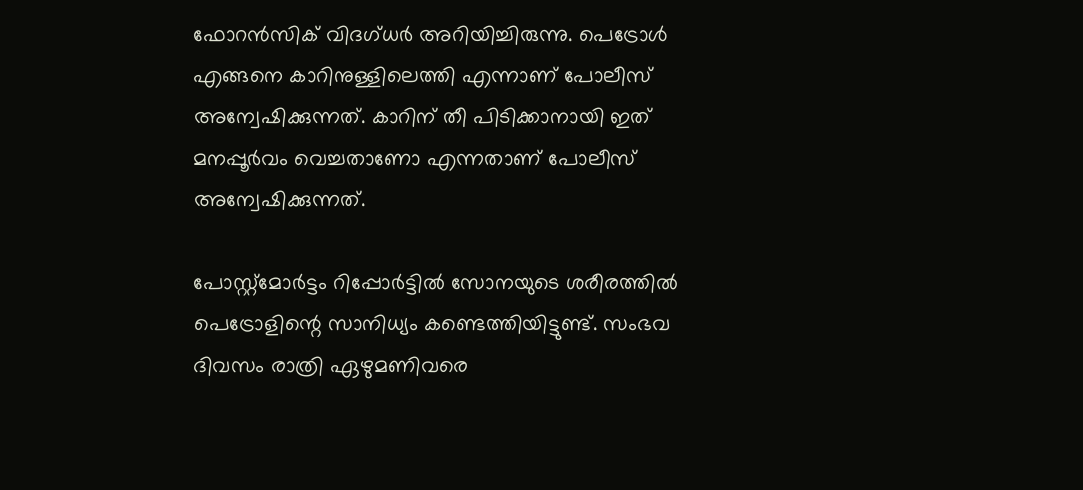ഫോറൻസിക് വിദഗ്ധർ അറിയിച്ചിരുന്നു. പെട്രോൾ എങ്ങനെ കാറിനുള്ളിലെത്തി എന്നാണ് പോലീസ് അന്വേഷിക്കുന്നത്. കാറിന് തീ പിടിക്കാനായി ഇത് മനപ്പൂർവം വെച്ചതാണോ എന്നതാണ് പോലീസ് അന്വേഷിക്കുന്നത്.

പോസ്റ്റ്മോർട്ടം റിപ്പോർട്ടിൽ സോനയുടെ ശരീരത്തിൽ പെട്രോളിന്റെ സാനിധ്യം കണ്ടെത്തിയിട്ടുണ്ട്. സംഭവ ദിവസം രാത്രി ഏഴുമണിവരെ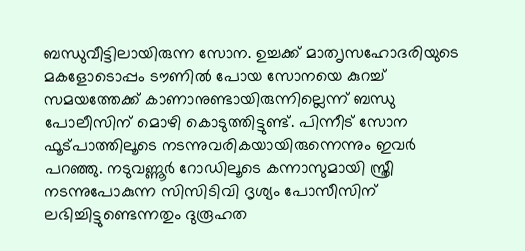ബന്ധുവീട്ടിലായിരുന്ന സോന. ഉച്ചക്ക് മാത‍ൃസഹോദരിയുടെ മകളോടൊപ്പം ടൗണിൽ പോയ സോനയെ കുറച്ച് സമയത്തേക്ക് കാണാനുണ്ടായിരുന്നില്ലെന്ന് ബന്ധു പോലീസിന് മൊഴി കൊടുത്തിട്ടുണ്ട്. പിന്നീട് സോന ഫൂട്പാത്തിലൂടെ നടന്നുവരികയായിരുന്നെന്നും ഇവർ പറഞ്ഞു. നടുവണ്ണൂർ റോ‍ഡിലൂടെ കന്നാസുമായി സ്ത്രീ നടന്നുപോകുന്ന സിസിടിവി ദൃശ്യം പോസീസിന് ലഭിച്ചിട്ടുണ്ടെന്നതും ദുരൂഹത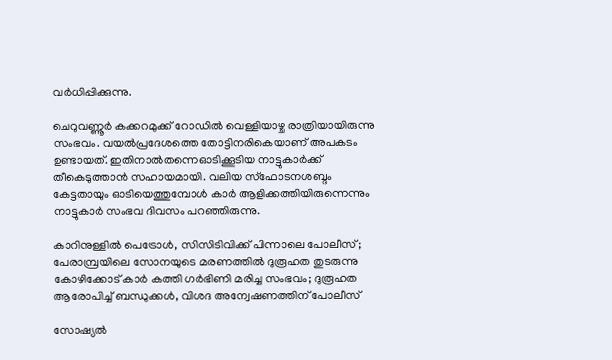വർധിപ്പിക്കുന്നു.

ചെറുവണ്ണൂർ കക്കറമുക്ക് റോഡിൽ വെള്ളിയാഴ്ച രാത്രിയായിരുന്നു സംഭവം. വയൽപ്രദേശത്തെ തോട്ടിനരികെയാണ് അപകടം ഉണ്ടായത്. ഇതിനാൽതന്നെഓടിക്കൂടിയ നാട്ടുകാർക്ക് തീകെടുത്താൻ സഹായമായി. വലിയ സ്ഫോടനശബ്ദം കേട്ടതായും ഓടിയെത്തുമ്പോൾ കാർ ആളിക്കത്തിയിരുന്നെന്നും നാട്ടുകാർ സംഭവ ദിവസം പറഞ്ഞിരുന്നു.

കാറിനുള്ളിൽ പെട്രോൾ, സിസിടിവിക്ക് പിന്നാലെ പോലീസ്; പേരാമ്പ്രയിലെ സോനയുടെ മരണത്തിൽ ദുരൂഹത തുടരുന്നു
കോഴിക്കോട് കാർ കത്തി ഗർഭിണി മരിച്ച സംഭവം; ദുരൂഹത ആരോപിച്ച് ബന്ധുക്കൾ, വിശദ അന്വേഷണത്തിന് പോലീസ്

സോഷ്യൽ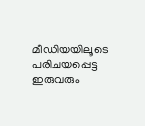മീഡിയയിലൂടെ പരിചയപ്പെട്ട ഇരുവരും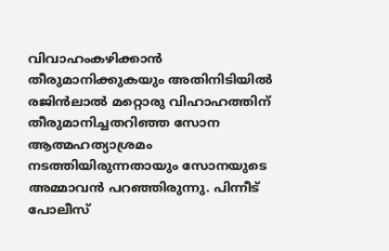വിവാഹംകഴി‍ക്കാൻ തീരുമാനിക്കുകയും അതിനിടിയിൽ രജിൻലാൽ മറ്റൊരു വിഹാഹത്തിന് തീരുമാനിച്ചതറിഞ്ഞ സോന ആത്മഹത്യാശ്രമം നടത്തിയിരുന്നതായും സോനയുടെ അമ്മാവൻ പറഞ്ഞിരുന്നു. പിന്നീട് പോലീസ്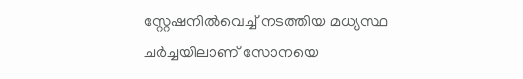സ്റ്റേഷനിൽവെച്ച് നടത്തിയ മധ്യസ്ഥ ചർച്ചയിലാണ് സോനയെ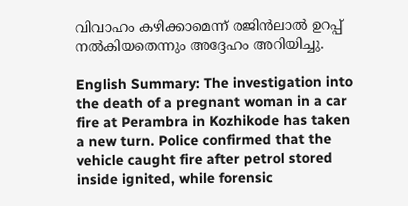വിവാഹം കഴിക്കാമെന്ന് രജിൻലാൽ ഉറപ്പ് നൽകിയതെന്നും അദ്ദേഹം അറിയിച്ചു.

English Summary: The investigation into the death of a pregnant woman in a car fire at Perambra in Kozhikode has taken a new turn. Police confirmed that the vehicle caught fire after petrol stored inside ignited, while forensic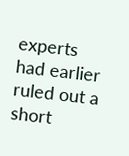experts had earlier ruled out a short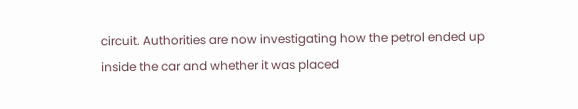circuit. Authorities are now investigating how the petrol ended up inside the car and whether it was placed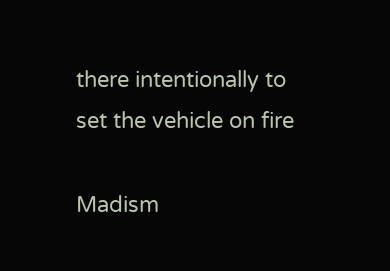there intentionally to set the vehicle on fire

Madism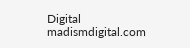Digital
madismdigital.com